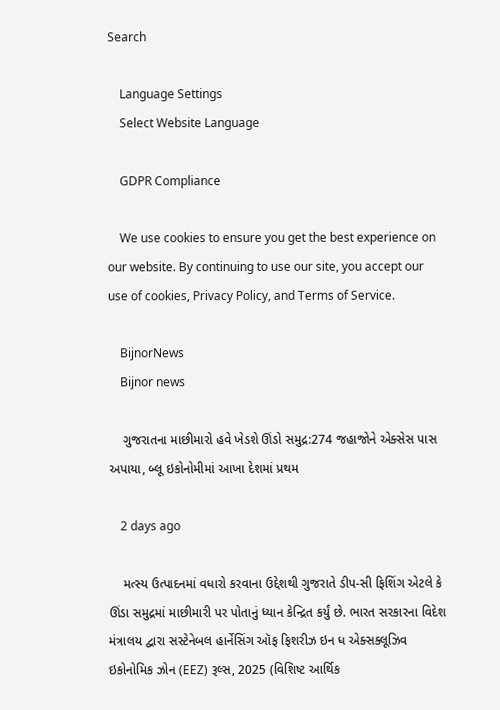Search

    Language Settings
    Select Website Language

    GDPR Compliance

    We use cookies to ensure you get the best experience on our website. By continuing to use our site, you accept our use of cookies, Privacy Policy, and Terms of Service.

    BijnorNews
    Bijnor news

    ગુજરાતના માછીમારો હવે ખેડશે ઊંડો સમુદ્ર:274 જહાજોને એક્સેસ પાસ અપાયા, બ્લૂ ઇકોનોમીમાં આખા દેશમાં પ્રથમ

    2 days ago

    મત્સ્ય ઉત્પાદનમાં વધારો કરવાના ઉદ્દેશથી ગુજરાતે ડીપ-સી ફિશિંગ એટલે કે ઊંડા સમુદ્રમાં માછીમારી પર પોતાનું ધ્યાન કેન્દ્રિત કર્યું છે. ભારત સરકારના વિદેશ મંત્રાલય દ્વારા સસ્ટેનેબલ હાર્નેસિંગ ઑફ ફિશરીઝ ઇન ધ એક્સક્લૂઝિવ ઇકોનોમિક ઝોન (EEZ) રૂલ્સ, 2025 (વિશિષ્ટ આર્થિક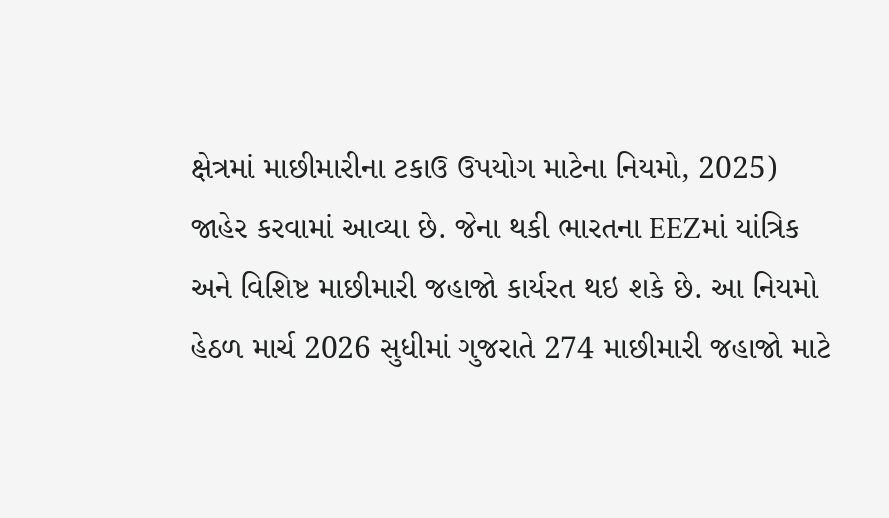ક્ષેત્રમાં માછીમારીના ટકાઉ ઉપયોગ માટેના નિયમો, 2025) જાહેર કરવામાં આવ્યા છે. જેના થકી ભારતના EEZમાં યાંત્રિક અને વિશિષ્ટ માછીમારી જહાજો કાર્યરત થઇ શકે છે. આ નિયમો હેઠળ માર્ચ 2026 સુધીમાં ગુજરાતે 274 માછીમારી જહાજો માટે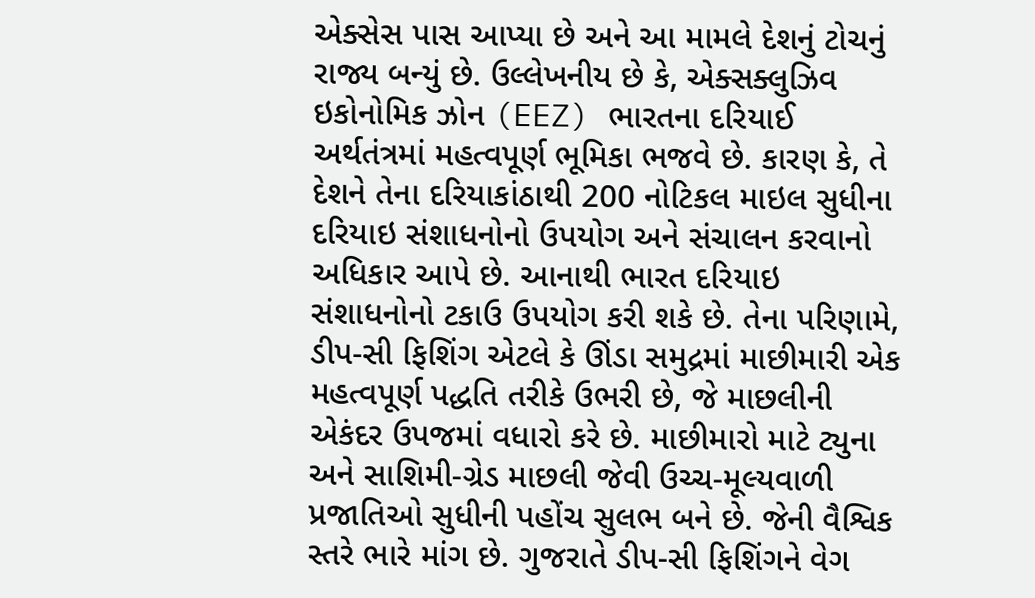એક્સેસ પાસ આપ્યા છે અને આ મામલે દેશનું ટોચનું રાજ્ય બન્યું છે. ઉલ્લેખનીય છે કે, એક્સક્લુઝિવ ઇકોનોમિક ઝોન (EEZ) ભારતના દરિયાઈ અર્થતંત્રમાં મહત્વપૂર્ણ ભૂમિકા ભજવે છે. કારણ કે, તે દેશને તેના દરિયાકાંઠાથી 200 નોટિકલ માઇલ સુધીના દરિયાઇ સંશાધનોનો ઉપયોગ અને સંચાલન કરવાનો અધિકાર આપે છે. આનાથી ભારત દરિયાઇ સંશાધનોનો ટકાઉ ઉપયોગ કરી શકે છે. તેના પરિણામે, ડીપ-સી ફિશિંગ એટલે કે ઊંડા સમુદ્રમાં માછીમારી એક મહત્વપૂર્ણ પદ્ધતિ તરીકે ઉભરી છે, જે માછલીની એકંદર ઉપજમાં વધારો કરે છે. માછીમારો માટે ટ્યુના અને સાશિમી-ગ્રેડ માછલી જેવી ઉચ્ચ-મૂલ્યવાળી પ્રજાતિઓ સુધીની પહોંચ સુલભ બને છે. જેની વૈશ્વિક સ્તરે ભારે માંગ છે. ગુજરાતે ડીપ-સી ફિશિંગને વેગ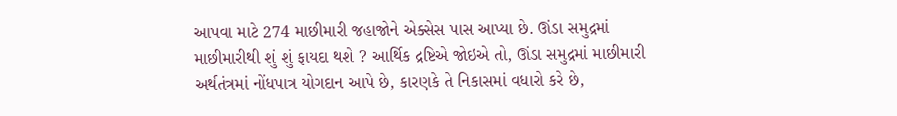આપવા માટે 274 માછીમારી જહાજોને એક્સેસ પાસ આપ્યા છે. ઊંડા સમુદ્રમાં માછીમારીથી શું શું ફાયદા થશે ? આર્થિક દ્રષ્ટિએ જોઇએ તો, ઊંડા સમુદ્રમાં માછીમારી અર્થતંત્રમાં નોંધપાત્ર યોગદાન આપે છે, કારણકે તે નિકાસમાં વધારો કરે છે,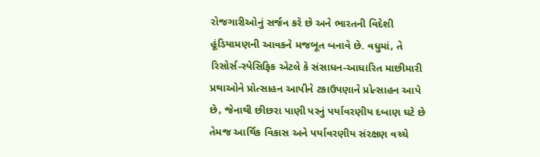રોજગારીઓનું સર્જન કરે છે અને ભારતની વિદેશી હૂંડિયામણની આવકને મજબૂત બનાવે છે. વધુમાં, તે રિસોર્સ-સ્પેસિફિક એટલે કે સંસાધન-આધારિત માછીમારી પ્રથાઓને પ્રોત્સાહન આપીને ટકાઉપણાને પ્રોત્સાહન આપે છે, જેનાથી છીછરા પાણી પરનું પર્યાવરણીય દબાણ ઘટે છે તેમજ આર્થિક વિકાસ અને પર્યાવરણીય સંરક્ષણ વચ્ચે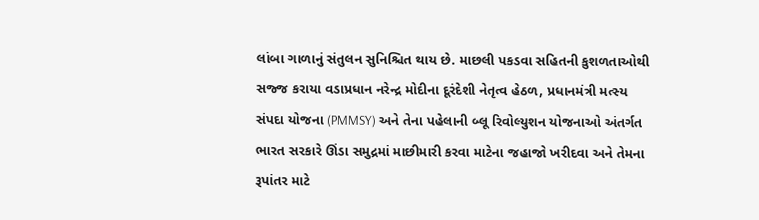લાંબા ગાળાનું સંતુલન સુનિશ્ચિત થાય છે. માછલી પકડવા સહિતની કુશળતાઓથી સજ્જ કરાયા વડાપ્રધાન નરેન્દ્ર મોદીના દૂરંદેશી નેતૃત્વ હેઠળ, પ્રધાનમંત્રી મત્સ્ય સંપદા યોજના (PMMSY) અને તેના પહેલાની બ્લૂ રિવોલ્યુશન યોજનાઓ અંતર્ગત ભારત સરકારે ઊંડા સમુદ્રમાં માછીમારી કરવા માટેના જહાજો ખરીદવા અને તેમના રૂપાંતર માટે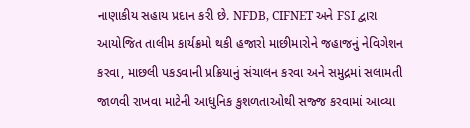નાણાકીય સહાય પ્રદાન કરી છે. NFDB, CIFNET અને FSI દ્વારા આયોજિત તાલીમ કાર્યક્રમો થકી હજારો માછીમારોને જહાજનું નેવિગેશન કરવા, માછલી પકડવાની પ્રક્રિયાનું સંચાલન કરવા અને સમુદ્રમાં સલામતી જાળવી રાખવા માટેની આધુનિક કુશળતાઓથી સજ્જ કરવામાં આવ્યા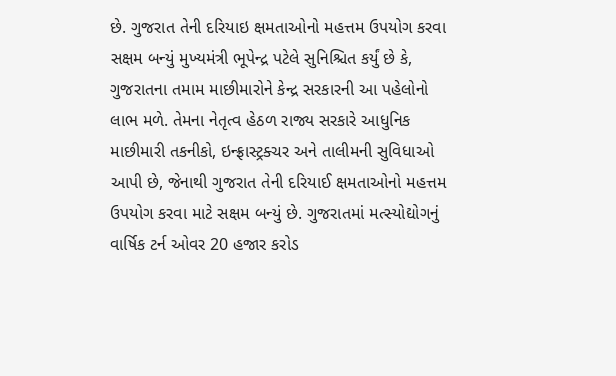છે. ગુજરાત તેની દરિયાઇ ક્ષમતાઓનો મહત્તમ ઉપયોગ કરવા સક્ષમ બન્યું મુખ્યમંત્રી ભૂપેન્દ્ર પટેલે સુનિશ્ચિત કર્યું છે કે, ગુજરાતના તમામ માછીમારોને કેન્દ્ર સરકારની આ પહેલોનો લાભ મળે. તેમના નેતૃત્વ હેઠળ રાજ્ય સરકારે આધુનિક માછીમારી તકનીકો, ઇન્ફ્રાસ્ટ્રક્ચર અને તાલીમની સુવિધાઓ આપી છે, જેનાથી ગુજરાત તેની દરિયાઈ ક્ષમતાઓનો મહત્તમ ઉપયોગ કરવા માટે સક્ષમ બન્યું છે. ગુજરાતમાં મત્સ્યોદ્યોગનું વાર્ષિક ટર્ન ઓવર 20 હજાર કરોડ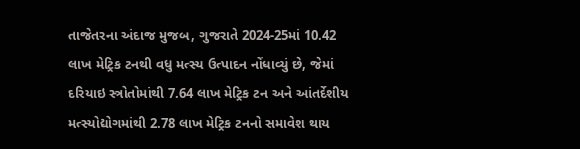તાજેતરના અંદાજ મુજબ, ગુજરાતે 2024-25માં 10.42 લાખ મેટ્રિક ટનથી વધુ મત્સ્ય ઉત્પાદન નોંધાવ્યું છે, જેમાં દરિયાઇ સ્ત્રોતોમાંથી 7.64 લાખ મેટ્રિક ટન અને આંતર્દેશીય મત્સ્યોદ્યોગમાંથી 2.78 લાખ મેટ્રિક ટનનો સમાવેશ થાય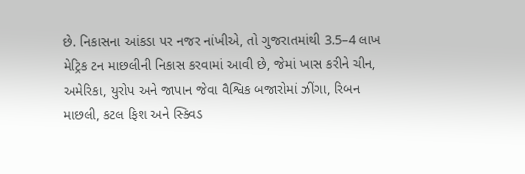છે. નિકાસના આંકડા પર નજર નાંખીએ, તો ગુજરાતમાંથી 3.5–4 લાખ મેટ્રિક ટન માછલીની નિકાસ કરવામાં આવી છે, જેમાં ખાસ કરીને ચીન, અમેરિકા, યુરોપ અને જાપાન જેવા વૈશ્વિક બજારોમાં ઝીંગા, રિબન માછલી, કટલ ફિશ અને સ્ક્વિડ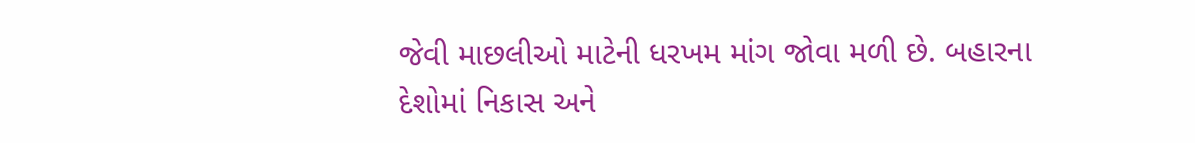જેવી માછલીઓ માટેની ધરખમ માંગ જોવા મળી છે. બહારના દેશોમાં નિકાસ અને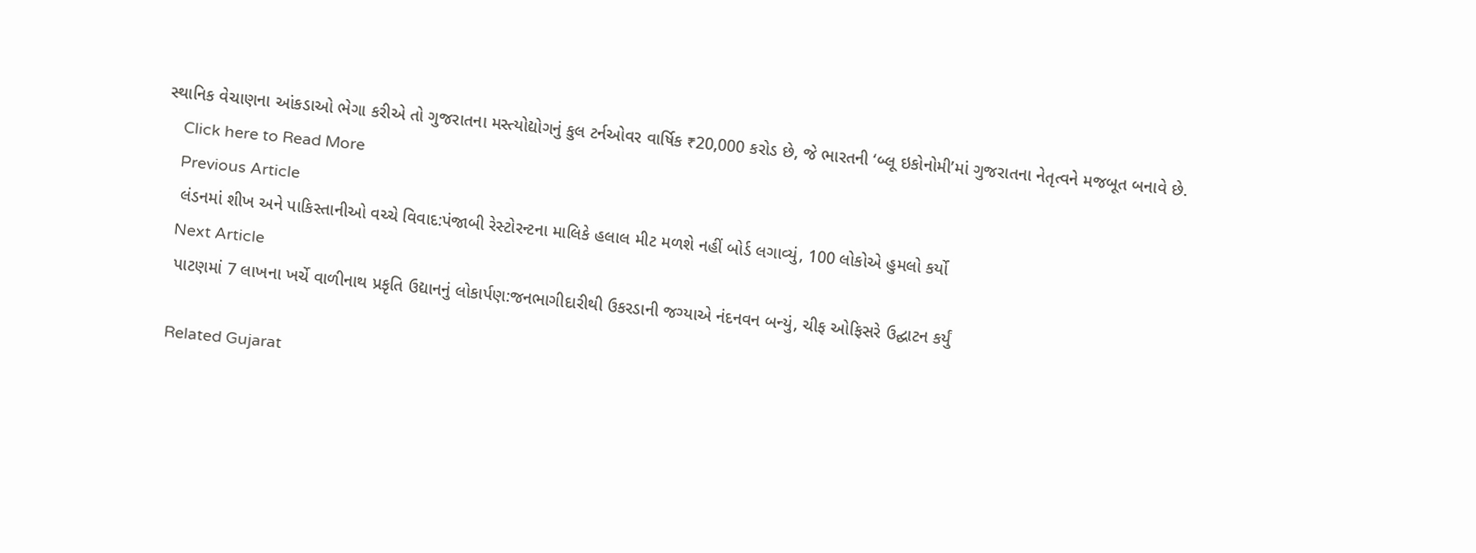સ્થાનિક વેચાણના આંકડાઓ ભેગા કરીએ તો ગુજરાતના મસ્ત્યોદ્યોગનું કુલ ટર્નઓવર વાર્ષિક ₹20,000 કરોડ છે, જે ભારતની ‘બ્લૂ ઇકોનોમી’માં ગુજરાતના નેતૃત્વને મજબૂત બનાવે છે.
    Click here to Read More
    Previous Article
    લંડનમાં શીખ અને પાકિસ્તાનીઓ વચ્ચે વિવાદ:પંજાબી રેસ્ટોરન્ટના માલિકે હલાલ મીટ મળશે નહીં બોર્ડ લગાવ્યું, 100 લોકોએ હુમલો કર્યો
    Next Article
    પાટણમાં 7 લાખના ખર્ચે વાળીનાથ પ્રકૃતિ ઉદ્યાનનું લોકાર્પણ:જનભાગીદારીથી ઉકરડાની જગ્યાએ નંદનવન બન્યું, ચીફ ઓફિસરે ઉદ્ઘાટન કર્યું

    Related Gujarat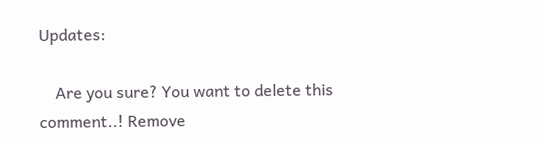Updates:

    Are you sure? You want to delete this comment..! Remove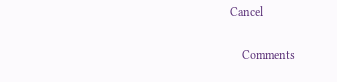Cancel

    Comments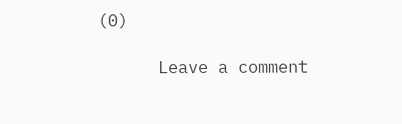(0)

      Leave a comment